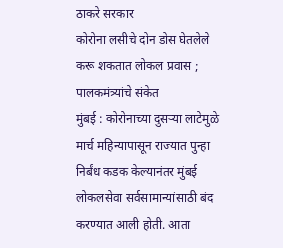ठाकरे सरकार
कोरोना लसीचे दोन डोस घेतलेले करू शकतात लोकल प्रवास ; पालकमंत्र्यांचे संकेत
मुंबई : कोरोनाच्या दुसऱ्या लाटेमुळे मार्च महिन्यापासून राज्यात पुन्हा निर्बंध कडक केल्यानंतर मुंबई लोकलसेवा सर्वसामान्यांसाठी बंद करण्यात आली होती. आता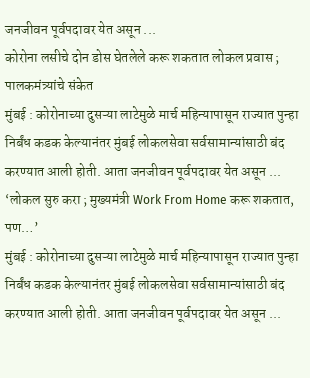जनजीवन पूर्वपदावर येत असून ...
कोरोना लसीचे दोन डोस घेतलेले करू शकतात लोकल प्रवास ; पालकमंत्र्यांचे संकेत
मुंबई : कोरोनाच्या दुसऱ्या लाटेमुळे मार्च महिन्यापासून राज्यात पुन्हा निर्बंध कडक केल्यानंतर मुंबई लोकलसेवा सर्वसामान्यांसाठी बंद करण्यात आली होती. आता जनजीवन पूर्वपदावर येत असून ...
‘लोकल सुरु करा ; मुख्यमंत्री Work From Home करू शकतात, पण…’
मुंबई : कोरोनाच्या दुसऱ्या लाटेमुळे मार्च महिन्यापासून राज्यात पुन्हा निर्बंध कडक केल्यानंतर मुंबई लोकलसेवा सर्वसामान्यांसाठी बंद करण्यात आली होती. आता जनजीवन पूर्वपदावर येत असून ...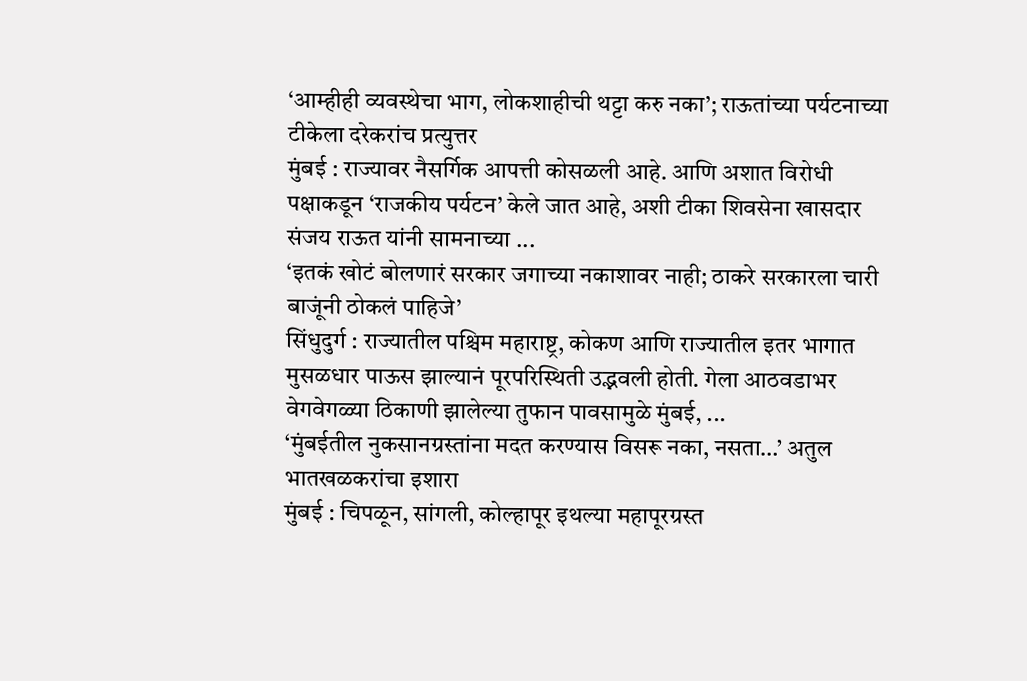‘आम्हीही व्यवस्थेचा भाग, लोकशाहीची थट्टा करु नका’; राऊतांच्या पर्यटनाच्या टीकेला दरेकरांच प्रत्युत्तर
मुंबई : राज्यावर नैसर्गिक आपत्ती कोसळली आहे. आणि अशात विरोधी पक्षाकडून ‘राजकीय पर्यटन’ केले जात आहे, अशी टीका शिवसेना खासदार संजय राऊत यांनी सामनाच्या ...
‘इतकं खोटं बोलणारं सरकार जगाच्या नकाशावर नाही; ठाकरे सरकारला चारी बाजूंनी ठोकलं पाहिजे’
सिंधुदुर्ग : राज्यातील पश्चिम महाराष्ट्र, कोकण आणि राज्यातील इतर भागात मुसळधार पाऊस झाल्यानं पूरपरिस्थिती उद्भवली होती. गेला आठवडाभर वेगवेगळ्या ठिकाणी झालेल्या तुफान पावसामुळे मुंबई, ...
‘मुंबईतील नुकसानग्रस्तांना मदत करण्यास विसरू नका, नसता…’ अतुल भातखळकरांचा इशारा
मुंबई : चिपळून, सांगली, कोल्हापूर इथल्या महापूरग्रस्त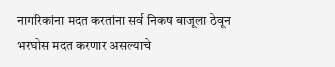नागरिकांना मदत करतांना सर्व निकष बाजूला ठेवून भरघोस मदत करणार असल्याचे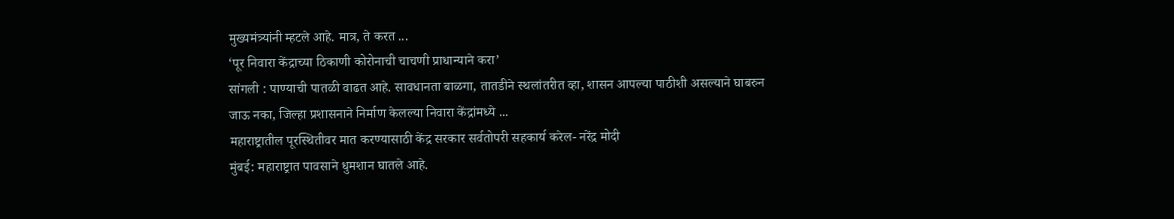मुख्यमंत्र्यांनी म्हटले आहे. मात्र, ते करत ...
‘पूर निवारा केंद्राच्या ठिकाणी कोरोनाची चाचणी प्राधान्याने करा’
सांगली : पाण्याची पातळी वाढत आहे. सावधानता बाळगा, तातडीने स्थलांतरीत व्हा, शासन आपल्या पाठीशी असल्याने घाबरुन जाऊ नका, जिल्हा प्रशासनाने निर्माण केलल्या निवारा केंद्रांमध्ये ...
महाराष्ट्रातील पूरस्थितीवर मात करण्यासाठी केंद्र सरकार सर्वतोपरी सहकार्य करेल- नरेंद्र मोदी
मुंबई: महाराष्ट्रात पावसाने धुमशान घातले आहे.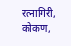रत्नागिरी, कोकण,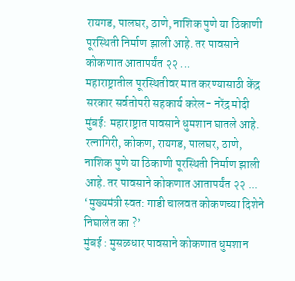रायगड, पालघर, ठाणे, नाशिक पुणे या ठिकाणी पूरस्थिती निर्माण झाली आहे. तर पावसाने कोकणात आतापर्यंत २२ ...
महाराष्ट्रातील पूरस्थितीवर मात करण्यासाठी केंद्र सरकार सर्वतोपरी सहकार्य करेल- नरेंद्र मोदी
मुंबई: महाराष्ट्रात पावसाने धुमशान घातले आहे. रत्नागिरी, कोकण, रायगड, पालघर, ठाणे, नाशिक पुणे या ठिकाणी पूरस्थिती निर्माण झाली आहे. तर पावसाने कोकणात आतापर्यंत २२ ...
‘मुख्यमंत्री स्वत: गाडी चालवत कोकणच्या दिशेने निघालेत का ?’
मुंबई : मुसळधार पावसाने कोकणात धुमशान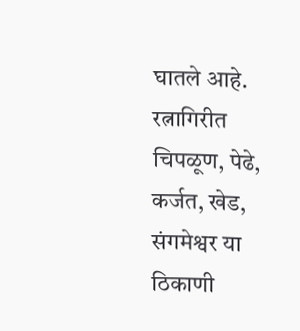घातले आहे. रत्नागिरीत चिपळूण, पेढे, कर्जत, खेड, संगमेश्वर या ठिकाणी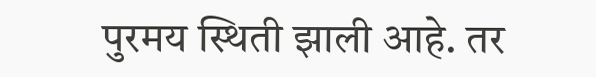पुरमय स्थिती झाली आहे. तर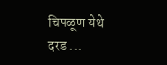चिपळूण येथे दरड ...